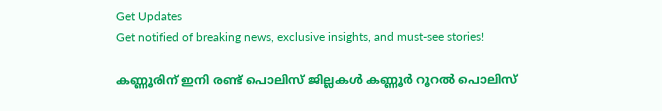Get Updates
Get notified of breaking news, exclusive insights, and must-see stories!

കണ്ണൂരിന് ഇനി രണ്ട് പൊലിസ് ജില്ലകള്‍ കണ്ണൂര്‍ റൂറല്‍ പൊലിസ്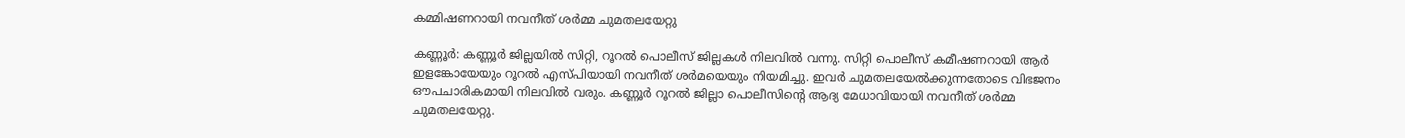കമ്മിഷണറായി നവനീത് ശര്‍മ്മ ചുമതലയേറ്റു

കണ്ണൂര്‍: കണ്ണൂര്‍ ജില്ലയില്‍ സിറ്റി, റൂറല്‍ പൊലീസ് ജില്ലകള്‍ നിലവില്‍ വന്നു. സിറ്റി പൊലീസ് കമീഷണറായി ആര്‍ ഇളങ്കോയേയും റൂറല്‍ എസ്പിയായി നവനീത് ശര്‍മയെയും നിയമിച്ചു. ഇവര്‍ ചുമതലയേല്‍ക്കുന്നതോടെ വിഭജനം ഔപചാരികമായി നിലവില്‍ വരും. കണ്ണൂര്‍ റൂറല്‍ ജില്ലാ പൊലീസിന്റെ ആദ്യ മേധാവിയായി നവനീത് ശര്‍മ്മ ചുമതലയേറ്റു.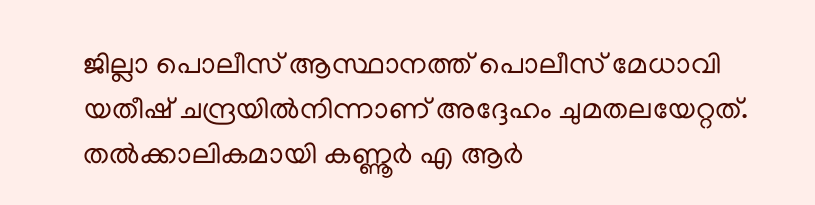ജില്ലാ പൊലീസ് ആസ്ഥാനത്ത് പൊലീസ് മേധാവി യതീഷ് ചന്ദ്രയില്‍നിന്നാണ് അദ്ദേഹം ചുമതലയേറ്റത്. തല്‍ക്കാലികമായി കണ്ണൂര്‍ എ ആര്‍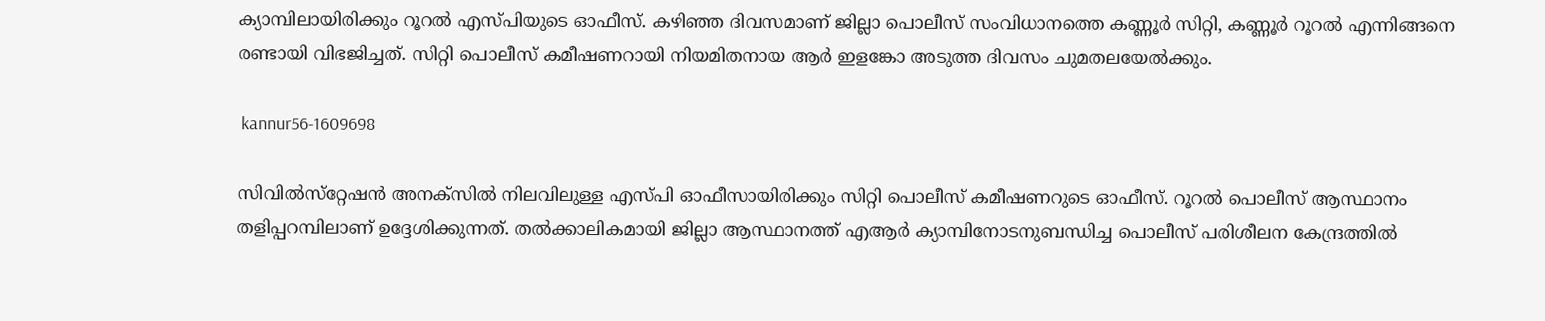ക്യാമ്പിലായിരിക്കും റൂറല്‍ എസ്പിയുടെ ഓഫീസ്. കഴിഞ്ഞ ദിവസമാണ് ജില്ലാ പൊലീസ് സംവിധാനത്തെ കണ്ണൂര്‍ സിറ്റി, കണ്ണൂര്‍ റൂറല്‍ എന്നിങ്ങനെ രണ്ടായി വിഭജിച്ചത്. സിറ്റി പൊലീസ് കമീഷണറായി നിയമിതനായ ആര്‍ ഇളങ്കോ അടുത്ത ദിവസം ചുമതലയേല്‍ക്കും.

 kannur56-1609698

സിവില്‍സ്‌റ്റേഷന്‍ അനക്‌സില്‍ നിലവിലുള്ള എസ്പി ഓഫീസായിരിക്കും സിറ്റി പൊലീസ് കമീഷണറുടെ ഓഫീസ്. റൂറല്‍ പൊലീസ് ആസ്ഥാനം തളിപ്പറമ്പിലാണ് ഉദ്ദേശിക്കുന്നത്. തല്‍ക്കാലികമായി ജില്ലാ ആസ്ഥാനത്ത് എആര്‍ ക്യാമ്പിനോടനുബന്ധിച്ച പൊലീസ് പരിശീലന കേന്ദ്രത്തില്‍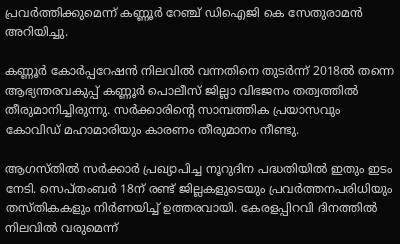പ്രവര്‍ത്തിക്കുമെന്ന് കണ്ണൂര്‍ റേഞ്ച് ഡിഐജി കെ സേതുരാമന്‍ അറിയിച്ചു.

കണ്ണൂര്‍ കോര്‍പ്പറേഷന്‍ നിലവില്‍ വന്നതിനെ തുടര്‍ന്ന് 2018ല്‍ തന്നെ ആഭ്യന്തരവകുപ്പ് കണ്ണൂര്‍ പൊലീസ് ജില്ലാ വിഭജനം തത്വത്തില്‍ തീരുമാനിച്ചിരുന്നു. സര്‍ക്കാരിന്റെ സാമ്പത്തിക പ്രയാസവും കോവിഡ് മഹാമാരിയും കാരണം തീരുമാനം നീണ്ടു.

ആഗസ്തില്‍ സര്‍ക്കാര്‍ പ്രഖ്യാപിച്ച നൂറുദിന പദ്ധതിയില്‍ ഇതും ഇടം നേടി. സെപ്തംബര്‍ 18ന് രണ്ട് ജില്ലകളുടെയും പ്രവര്‍ത്തനപരിധിയും തസ്തികകളും നിര്‍ണയിച്ച് ഉത്തരവായി. കേരളപ്പിറവി ദിനത്തില്‍ നിലവില്‍ വരുമെന്ന്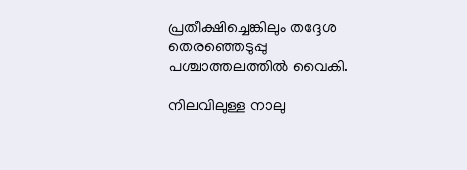പ്രതീക്ഷിച്ചെങ്കിലും തദ്ദേശ തെരഞ്ഞെടുപ്പു പശ്ചാത്തലത്തില്‍ വൈകി.

നിലവിലുള്ള നാലു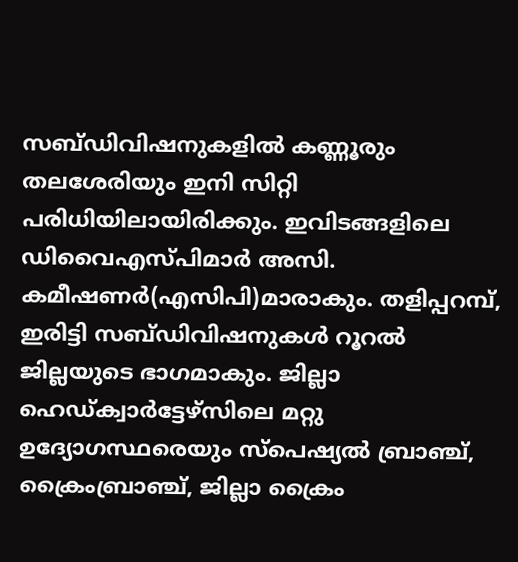സബ്ഡിവിഷനുകളില്‍ കണ്ണൂരും തലശേരിയും ഇനി സിറ്റി പരിധിയിലായിരിക്കും. ഇവിടങ്ങളിലെ ഡിവൈഎസ്പിമാര്‍ അസി. കമീഷണര്‍(എസിപി)മാരാകും. തളിപ്പറമ്പ്, ഇരിട്ടി സബ്ഡിവിഷനുകള്‍ റൂറല്‍ ജില്ലയുടെ ഭാഗമാകും. ജില്ലാ ഹെഡ്ക്വാര്‍ട്ടേഴ്‌സിലെ മറ്റു ഉദ്യോഗസ്ഥരെയും സ്‌പെഷ്യല്‍ ബ്രാഞ്ച്, ക്രൈംബ്രാഞ്ച്, ജില്ലാ ക്രൈം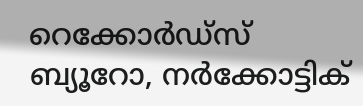റെക്കോര്‍ഡ്‌സ് ബ്യൂറോ, നര്‍ക്കോട്ടിക്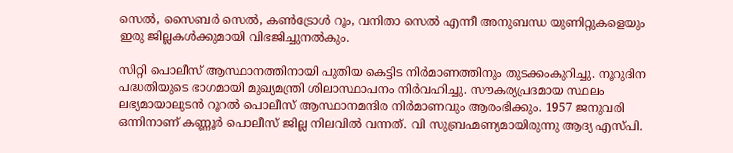സെല്‍, സൈബര്‍ സെല്‍, കണ്‍ട്രോള്‍ റൂം, വനിതാ സെല്‍ എന്നീ അനുബന്ധ യുണിറ്റുകളെയും ഇരു ജില്ലകള്‍ക്കുമായി വിഭജിച്ചുനല്‍കും.

സിറ്റി പൊലീസ് ആസ്ഥാനത്തിനായി പുതിയ കെട്ടിട നിര്‍മാണത്തിനും തുടക്കംകുറിച്ചു. നൂറുദിന പദ്ധതിയുടെ ഭാഗമായി മുഖ്യമന്ത്രി ശിലാസ്ഥാപനം നിര്‍വഹിച്ചു. സൗകര്യപ്രദമായ സ്ഥലം ലഭ്യമായാലുടന്‍ റൂറല്‍ പൊലീസ് ആസ്ഥാനമന്ദിര നിര്‍മാണവും ആരംഭിക്കും. 1957 ജനുവരി ഒന്നിനാണ് കണ്ണൂര്‍ പൊലീസ് ജില്ല നിലവില്‍ വന്നത്. വി സുബ്രഹ്മണ്യമായിരുന്നു ആദ്യ എസ്പി.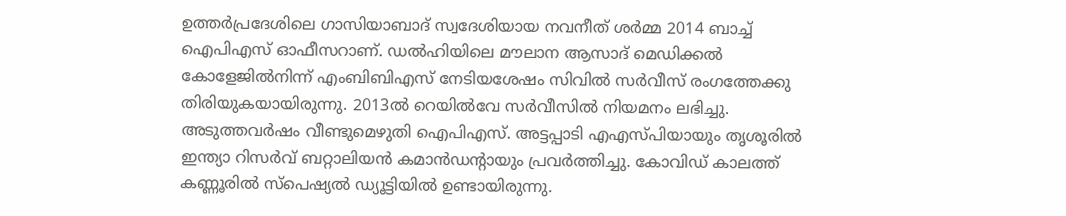ഉത്തര്‍പ്രദേശിലെ ഗാസിയാബാദ് സ്വദേശിയായ നവനീത് ശര്‍മ്മ 2014 ബാച്ച് ഐപിഎസ് ഓഫീസറാണ്. ഡല്‍ഹിയിലെ മൗലാന ആസാദ് മെഡിക്കല്‍ കോളേജില്‍നിന്ന് എംബിബിഎസ് നേടിയശേഷം സിവില്‍ സര്‍വീസ് രംഗത്തേക്കു തിരിയുകയായിരുന്നു. 2013ല്‍ റെയില്‍വേ സര്‍വീസില്‍ നിയമനം ലഭിച്ചു. അടുത്തവര്‍ഷം വീണ്ടുമെഴുതി ഐപിഎസ്. അട്ടപ്പാടി എഎസ്പിയായും തൃശൂരില്‍ ഇന്ത്യാ റിസര്‍വ് ബറ്റാലിയന്‍ കമാന്‍ഡന്റായും പ്രവര്‍ത്തിച്ചു. കോവിഡ് കാലത്ത് കണ്ണൂരില്‍ സ്‌പെഷ്യല്‍ ഡ്യൂട്ടിയില്‍ ഉണ്ടായിരുന്നു.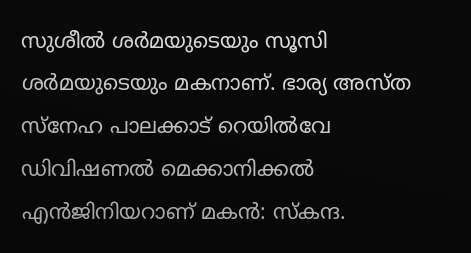സുശീല്‍ ശര്‍മയുടെയും സൂസി ശര്‍മയുടെയും മകനാണ്. ഭാര്യ അസ്ത സ്‌നേഹ പാലക്കാട് റെയില്‍വേ ഡിവിഷണല്‍ മെക്കാനിക്കല്‍ എന്‍ജിനിയറാണ് മകന്‍: സ്‌കന്ദ.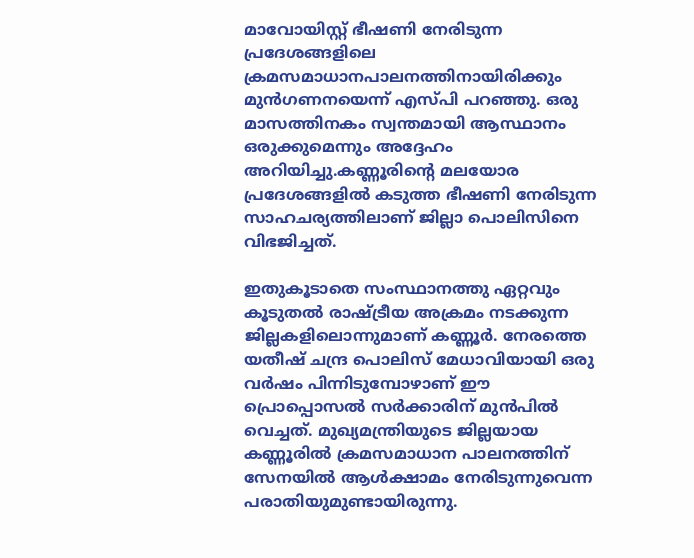മാവോയിസ്റ്റ് ഭീഷണി നേരിടുന്ന പ്രദേശങ്ങളിലെ ക്രമസമാധാനപാലനത്തിനായിരിക്കും മുന്‍ഗണനയെന്ന് എസ്പി പറഞ്ഞു. ഒരു മാസത്തിനകം സ്വന്തമായി ആസ്ഥാനം ഒരുക്കുമെന്നും അദ്ദേഹം അറിയിച്ചു.കണ്ണൂരിന്റെ മലയോര പ്രദേശങ്ങളില്‍ കടുത്ത ഭീഷണി നേരിടുന്ന സാഹചര്യത്തിലാണ് ജില്ലാ പൊലിസിനെ വിഭജിച്ചത്.

ഇതുകൂടാതെ സംസ്ഥാനത്തു ഏറ്റവും കൂടുതല്‍ രാഷ്ട്രീയ അക്രമം നടക്കുന്ന ജില്ലകളിലൊന്നുമാണ് കണ്ണൂര്‍. നേരത്തെ യതീഷ് ചന്ദ്ര പൊലിസ് മേധാവിയായി ഒരു വര്‍ഷം പിന്നിടുമ്പോഴാണ് ഈ പ്രൊപ്പൊസല്‍ സര്‍ക്കാരിന് മുന്‍പില്‍ വെച്ചത്. മുഖ്യമന്ത്രിയുടെ ജില്ലയായ കണ്ണൂരില്‍ ക്രമസമാധാന പാലനത്തിന് സേനയില്‍ ആള്‍ക്ഷാമം നേരിടുന്നുവെന്ന പരാതിയുമുണ്ടായിരുന്നു.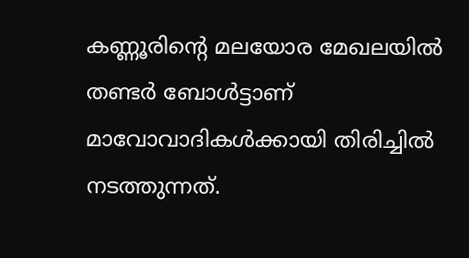കണ്ണൂരിന്റെ മലയോര മേഖലയില്‍ തണ്ടര്‍ ബോള്‍ട്ടാണ് മാവോവാദികള്‍ക്കായി തിരിച്ചില്‍ നടത്തുന്നത്.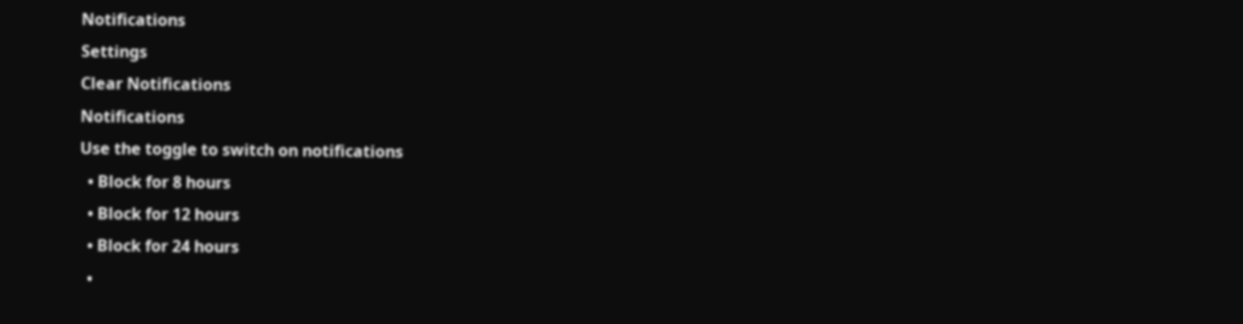Notifications
Settings
Clear Notifications
Notifications
Use the toggle to switch on notifications
  • Block for 8 hours
  • Block for 12 hours
  • Block for 24 hours
  •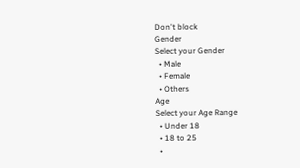Don't block
Gender
Select your Gender
  • Male
  • Female
  • Others
Age
Select your Age Range
  • Under 18
  • 18 to 25
  •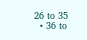26 to 35
  • 36 to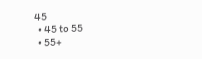45
  • 45 to 55
  • 55+